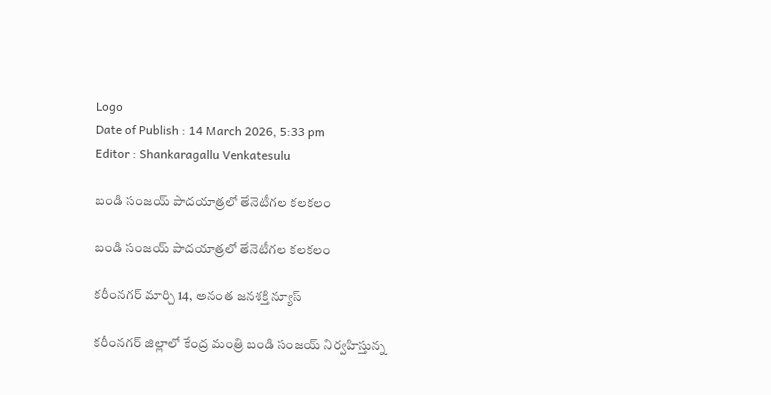Logo
Date of Publish : 14 March 2026, 5:33 pm
Editor : Shankaragallu Venkatesulu

బండి సంజయ్ పాదయాత్రలో తేనెటీగల కలకలం

బండి సంజయ్ పాదయాత్రలో తేనెటీగల కలకలం

కరీంనగర్ మార్చి 14, అనంత జనశక్తి న్యూస్

కరీంనగర్ జిల్లాలో కేంద్ర మంత్రి బండి సంజయ్ నిర్వహిస్తున్న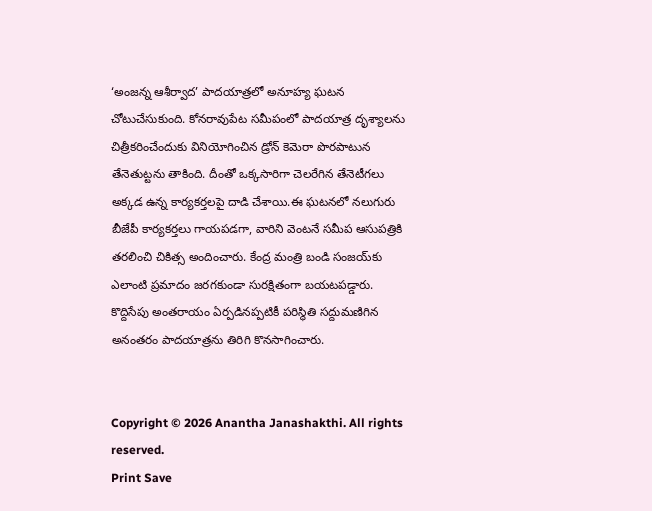‘అంజన్న ఆశీర్వాద’ పాదయాత్రలో అనూహ్య ఘటన చోటుచేసుకుంది. కోనరావుపేట సమీపంలో పాదయాత్ర దృశ్యాలను చిత్రీకరించేందుకు వినియోగించిన డ్రోన్ కెమెరా పొరపాటున తేనెతుట్టను తాకింది. దీంతో ఒక్కసారిగా చెలరేగిన తేనెటీగలు అక్కడ ఉన్న కార్యకర్తలపై దాడి చేశాయి.ఈ ఘటనలో నలుగురు బీజేపీ కార్యకర్తలు గాయపడగా, వారిని వెంటనే సమీప ఆసుపత్రికి తరలించి చికిత్స అందించారు. కేంద్ర మంత్రి బండి సంజయ్‌కు ఎలాంటి ప్రమాదం జరగకుండా సురక్షితంగా బయటపడ్డారు. కొద్దిసేపు అంతరాయం ఏర్పడినప్పటికీ పరిస్థితి సద్దుమణిగిన అనంతరం పాదయాత్రను తిరిగి కొనసాగించారు.


Copyright © 2026 Anantha Janashakthi. All rights reserved.
Print Save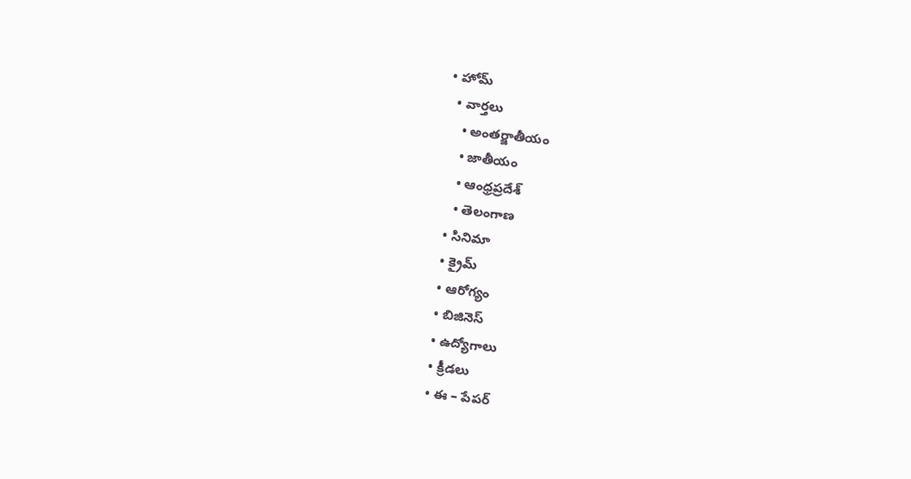• హోమ్
  • వార్తలు
    • అంతర్జాతీయం
    • జాతీయం
    • ఆంధ్రప్రదేశ్
    • తెలంగాణ
  • సినిమా
  • క్రైమ్
  • ఆరోగ్యం
  • బిజినెస్
  • ఉద్యోగాలు
  • క్రీడలు
  • ఈ – పేపర్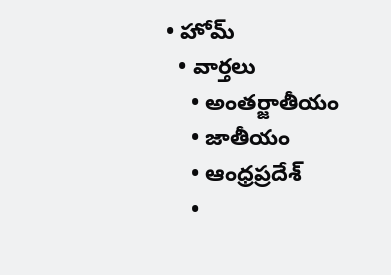• హోమ్
  • వార్తలు
    • అంతర్జాతీయం
    • జాతీయం
    • ఆంధ్రప్రదేశ్
    •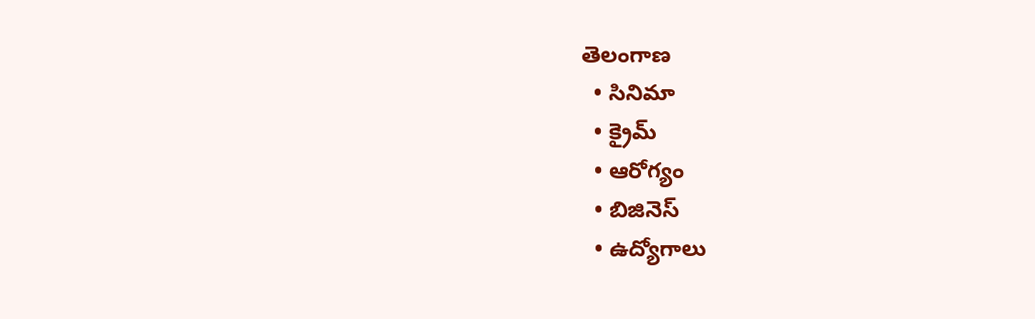తెలంగాణ
  • సినిమా
  • క్రైమ్
  • ఆరోగ్యం
  • బిజినెస్
  • ఉద్యోగాలు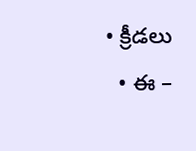• క్రీడలు
  • ఈ –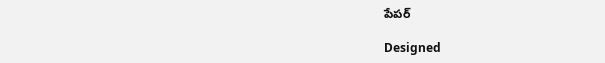పేపర్

Designed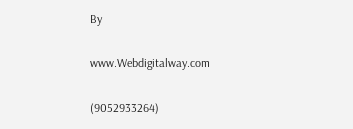By

www.Webdigitalway.com

(9052933264)